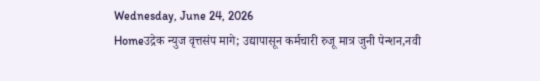Wednesday, June 24, 2026
Homeउद्रेक न्युज वृत्तसंप मागे; उद्यापासून कर्मचारी रुजू मात्र जुनी पेन्शन,नवी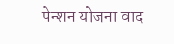पेन्शन योजना वाद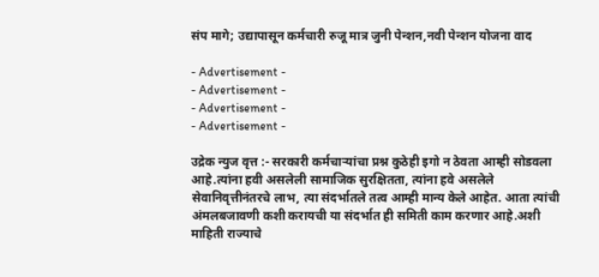संप मागे; उद्यापासून कर्मचारी रुजू मात्र जुनी पेन्शन,नवी पेन्शन योजना वाद

- Advertisement -
- Advertisement -
- Advertisement -
- Advertisement -

उद्रेक न्युज वृत्त :- सरकारी कर्मचाऱ्यांचा प्रश्न कुठेही इगो न ठेवता आम्ही सोडवला आहे.त्यांना हवी असलेली सामाजिक सुरक्षितता, त्यांना हवे असलेले सेवानिवृत्तीनंतरचे लाभ, त्या संदर्भातले तत्व आम्ही मान्य केले आहेत. आता त्यांची अंमलबजावणी कशी करायची या संदर्भात ही समिती काम करणार आहे.अशी माहिती राज्याचे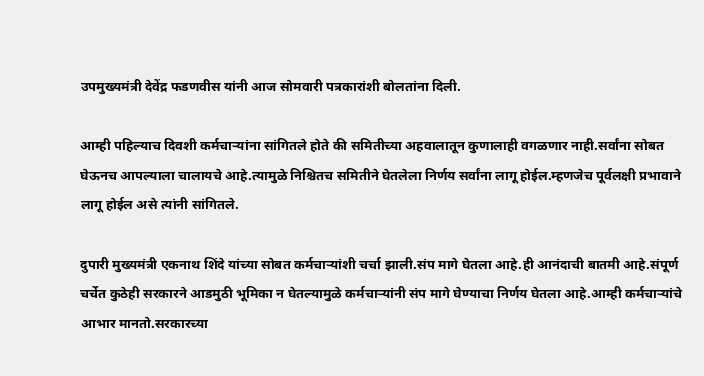उपमुख्यमंत्री देवेंद्र फडणवीस यांनी आज सोमवारी पत्रकारांशी बोलतांना दिली.

आम्ही पहिल्याच दिवशी कर्मचाऱ्यांना सांगितले होते की समितीच्या अहवालातून कुणालाही वगळणार नाही.सर्वांना सोबत घेऊनच आपल्याला चालायचे आहे.त्यामुळे निश्चितच समितीने घेतलेला निर्णय सर्वांना लागू होईल.म्हणजेच पूर्वलक्षी प्रभावाने लागू होईल असे त्यांनी सांगितले.

दुपारी मुख्यमंत्री एकनाथ शिंदे यांच्या सोबत कर्मचाऱ्यांशी चर्चा झाली.संप मागे घेतला आहे.ही आनंदाची बातमी आहे.संपूर्ण चर्चेत कुठेही सरकारने आडमुठी भूमिका न घेतल्यामुळे कर्मचाऱ्यांनी संप मागे घेण्याचा निर्णय घेतला आहे.आम्ही कर्मचाऱ्यांचे आभार मानतो.सरकारच्या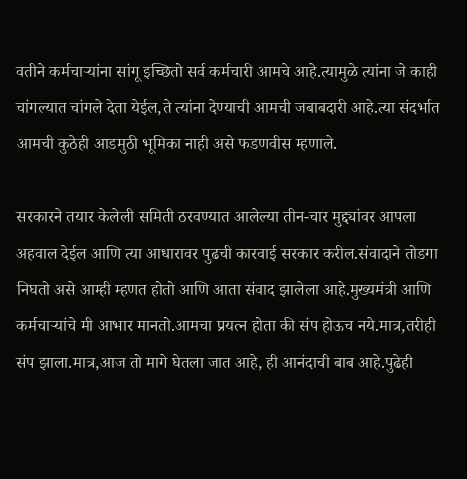वतीने कर्मचाऱ्यांना सांगू इच्छितो सर्व कर्मचारी आमचे आहे.त्यामुळे त्यांना जे काही चांगल्यात चांगले देता येईल,ते त्यांना देण्याची आमची जबाबदारी आहे.त्या संदर्भात आमची कुठेही आडमुठी भूमिका नाही असे फडणवीस म्हणाले.

सरकारने तयार केलेली समिती ठरवण्यात आलेल्या तीन-चार मुद्द्यांवर आपला अहवाल देईल आणि त्या आधारावर पुढची कारवाई सरकार करील.संवादाने तोडगा निघतो असे आम्ही म्हणत होतो आणि आता संवाद झालेला आहे.मुख्यमंत्री आणि कर्मचाऱ्यांचे मी आभार मानतो.आमचा प्रयत्न होता की संप होऊच नये.मात्र,तरीही संप झाला.मात्र,आज तो मागे घेतला जात आहे, ही आनंदाची बाब आहे.पुढेही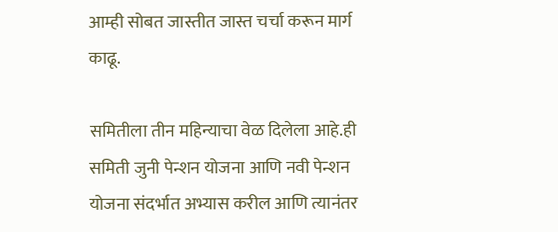आम्ही सोबत जास्तीत जास्त चर्चा करून मार्ग काढू.

समितीला तीन महिन्याचा वेळ दिलेला आहे.ही समिती जुनी पेन्शन योजना आणि नवी पेन्शन योजना संदर्भात अभ्यास करील आणि त्यानंतर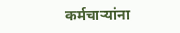कर्मचाऱ्यांना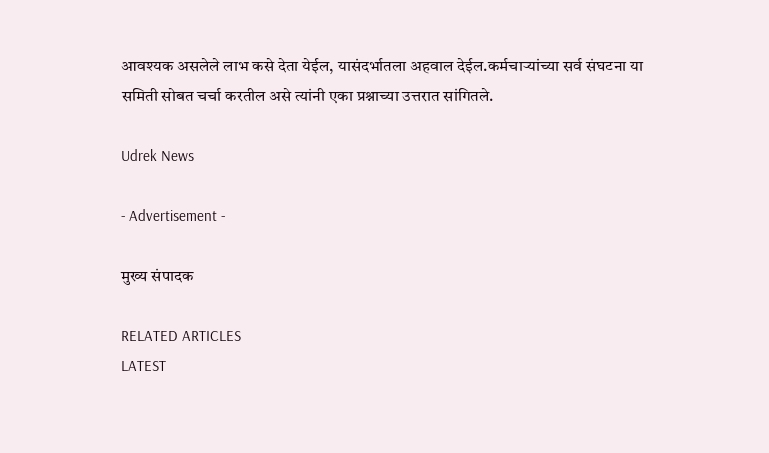आवश्यक असलेले लाभ कसे देता येईल, यासंदर्भातला अहवाल देईल.कर्मचाऱ्यांच्या सर्व संघटना या समिती सोबत चर्चा करतील असे त्यांनी एका प्रश्नाच्या उत्तरात सांगितले.

Udrek News

- Advertisement -

मुख्य संपादक

RELATED ARTICLES
LATEST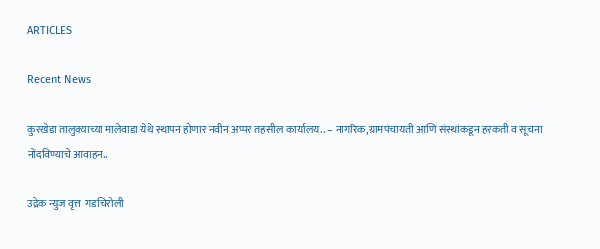ARTICLES

Recent News

कुरखेडा तालुक्याच्या मालेवाडा येथे स्थापन होणार नवीन अप्पर तहसील कार्यालय.. – नागरिक,ग्रामपंचायती आणि संस्थांकडून हरकती व सूचना नोंदविण्याचे आवाहन..

उद्रेक न्युज वृत्त  गडचिरोली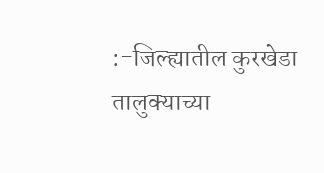:-जिल्ह्यातील कुरखेडा तालुक्याच्या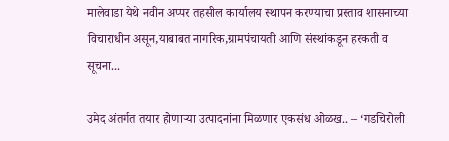मालेवाडा येथे नवीन अप्पर तहसील कार्यालय स्थापन करण्याचा प्रस्ताव शासनाच्या विचाराधीन असून,याबाबत नागरिक,ग्रामपंचायती आणि संस्थांकडून हरकती व सूचना...

उमेद अंतर्गत तयार होणाऱ्या उत्पादनांना मिळणार एकसंध ओळख.. – ‘गडचिरोली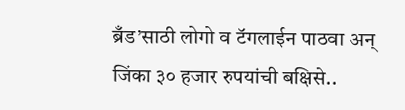ब्रँड’साठी लोगो व टॅगलाईन पाठवा अन् जिंका ३० हजार रुपयांची बक्षिसे..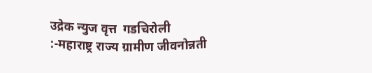उद्रेक न्युज वृत्त  गडचिरोली :-महाराष्ट्र राज्य ग्रामीण जीवनोन्नती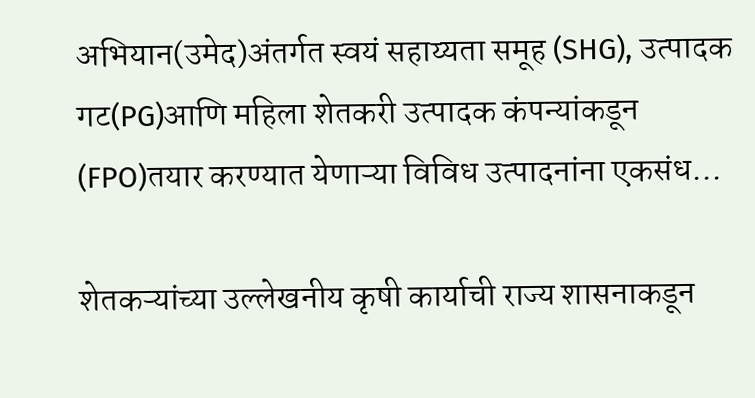अभियान(उमेद)अंतर्गत स्वयं सहाय्यता समूह (SHG), उत्पादक गट(PG)आणि महिला शेतकरी उत्पादक कंपन्यांकडून (FPO)तयार करण्यात येणाऱ्या विविध उत्पादनांना एकसंध...

शेतकऱ्यांच्या उल्लेखनीय कृषी कार्याची राज्य शासनाकडून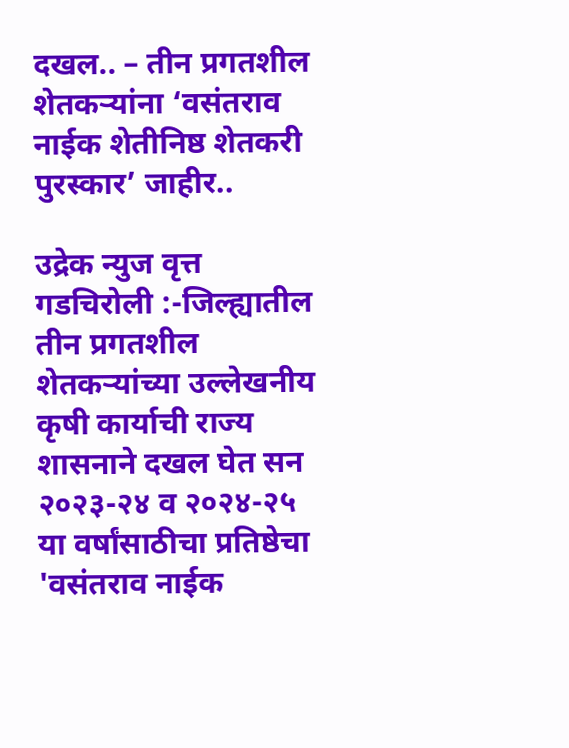दखल.. – तीन प्रगतशील शेतकऱ्यांना ‘वसंतराव नाईक शेतीनिष्ठ शेतकरी पुरस्कार’ जाहीर..

उद्रेक न्युज वृत्त  गडचिरोली :-जिल्ह्यातील तीन प्रगतशील शेतकऱ्यांच्या उल्लेखनीय कृषी कार्याची राज्य शासनाने दखल घेत सन २०२३-२४ व २०२४-२५ या वर्षांसाठीचा प्रतिष्ठेचा 'वसंतराव नाईक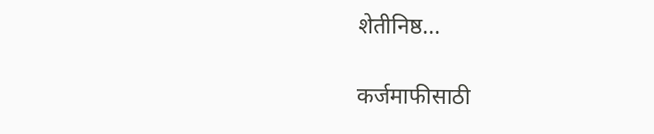शेतीनिष्ठ...

कर्जमाफीसाठी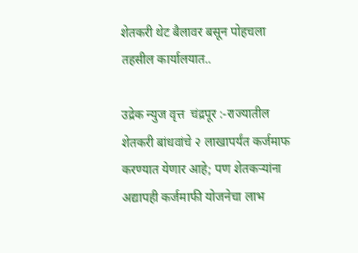शेतकरी थेट बैलावर बसून पोहचला तहसील कार्यालयात..

उद्रेक न्युज वृत्त  चंद्रपूर :-राज्यातील शेतकरी बांधवांचे २ लाखापर्यंत कर्जमाफ करण्यात येणार आहे; पण शेतकऱ्यांना अद्यापही कर्जमाफी योजनेचा लाभ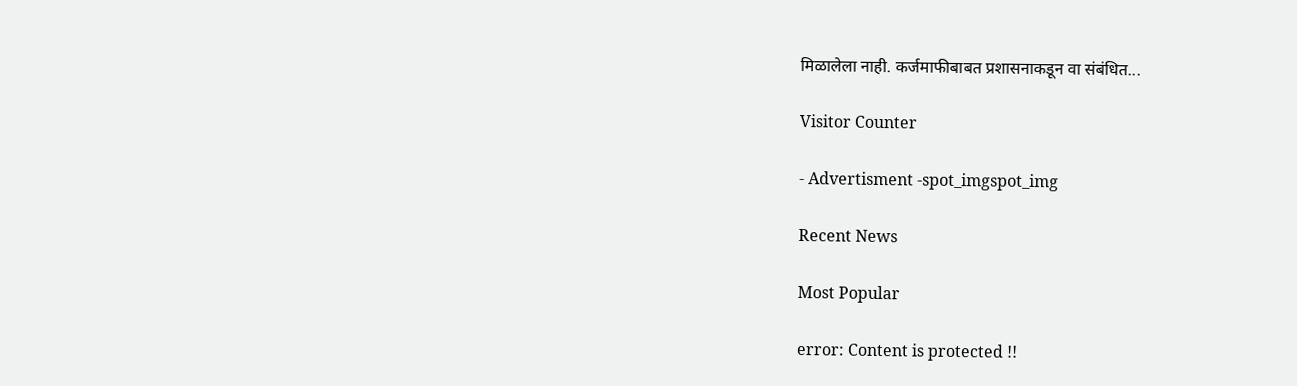मिळालेला नाही. कर्जमाफीबाबत प्रशासनाकडून वा संबंधित...

Visitor Counter

- Advertisment -spot_imgspot_img

Recent News

Most Popular

error: Content is protected !!